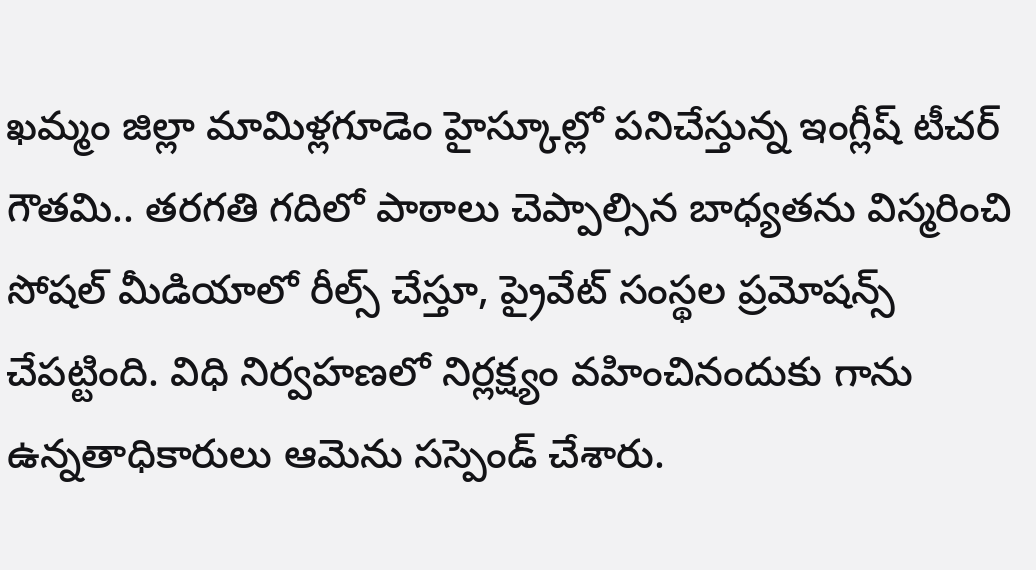ఖమ్మం జిల్లా మామిళ్లగూడెం హైస్కూల్లో పనిచేస్తున్న ఇంగ్లీష్ టీచర్ గౌతమి.. తరగతి గదిలో పాఠాలు చెప్పాల్సిన బాధ్యతను విస్మరించి సోషల్ మీడియాలో రీల్స్ చేస్తూ, ప్రైవేట్ సంస్థల ప్రమోషన్స్ చేపట్టింది. విధి నిర్వహణలో నిర్లక్ష్యం వహించినందుకు గాను ఉన్నతాధికారులు ఆమెను సస్పెండ్ చేశారు.